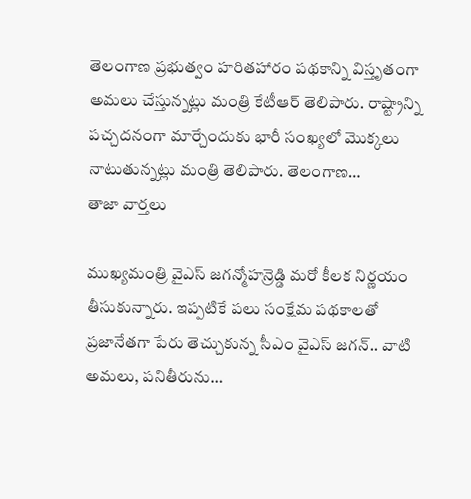తెలంగాణ ప్రభుత్వం హరితహారం పథకాన్ని విస్తృతంగా అమలు చేస్తున్నట్లు మంత్రి కేటీఆర్ తెలిపారు. రాష్ట్రాన్ని పచ్చదనంగా మార్చేందుకు భారీ సంఖ్యలో మొక్కలు నాటుతున్నట్లు మంత్రి తెలిపారు. తెలంగాణ…
తాజా వార్తలు

ముఖ్యమంత్రి వైఎస్ జగన్మోహన్రెడ్డి మరో కీలక నిర్ణయం తీసుకున్నారు. ఇప్పటికే పలు సంక్షేమ పథకాలతో ప్రజానేతగా పేరు తెచ్చుకున్న సీఎం వైఎస్ జగన్.. వాటి అమలు, పనితీరును…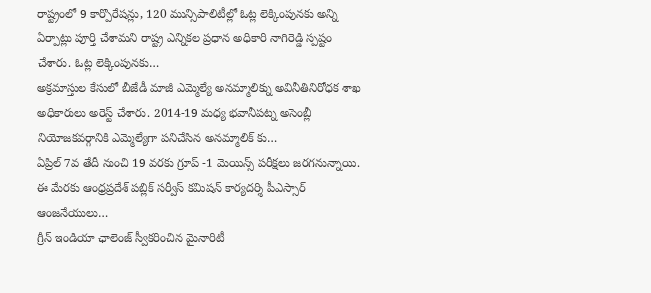రాష్ట్రంలో 9 కార్పొరేషన్లు, 120 మున్సిపాలిటీల్లో ఓట్ల లెక్కింపునకు అన్ని ఏర్పాట్లు పూర్తి చేశామని రాష్ట్ర ఎన్నికల ప్రధాన అధికారి నాగిరెడ్డి స్పష్టం చేశారు. ఓట్ల లెక్కింపునకు…
అక్రమాస్తుల కేసులో బీజేడీ మాజీ ఎమ్మెల్యే అనమ్మాలిక్ను అవినీతినిరోధక శాఖ అధికారులు అరెస్ట్ చేశారు. 2014-19 మధ్య భవానీపట్న అసెంబ్లీ నియోజకవర్గానికి ఎమ్మెల్యేగా పనిచేసిన అనమ్మాలిక్ కు…
ఏప్రిల్ 7వ తేదీ నుంచి 19 వరకు గ్రూప్ -1 మెయిన్స్ పరీక్షలు జరగనున్నాయి. ఈ మేరకు ఆంధ్రప్రదేశ్ పబ్లిక్ సర్వీస్ కమిషన్ కార్యదర్శి పీఎస్సార్ ఆంజనేయులు…
గ్రీన్ ఇండియా ఛాలెంజ్ స్వీకరించిన మైనారిటీ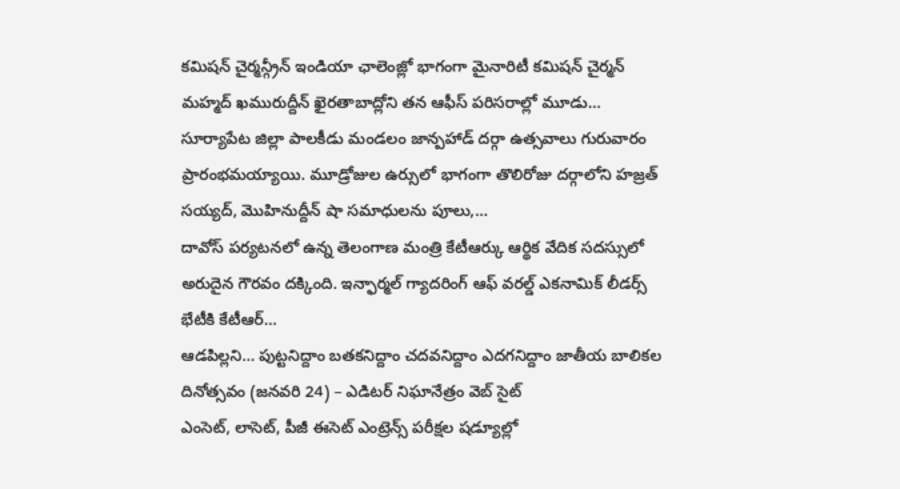కమిషన్ చైర్మన్గ్రీన్ ఇండియా ఛాలెంజ్లో భాగంగా మైనారిటీ కమిషన్ చైర్మన్ మహ్మద్ ఖమురుద్దీన్ ఖైరతాబాద్లోని తన ఆఫీస్ పరిసరాల్లో మూడు…
సూర్యాపేట జిల్లా పాలకీడు మండలం జాన్పహాడ్ దర్గా ఉత్సవాలు గురువారం ప్రారంభమయ్యాయి. మూడ్రోజుల ఉర్సులో భాగంగా తొలిరోజు దర్గాలోని హజ్రత్ సయ్యద్, మొహినుద్దీన్ షా సమాధులను పూలు,…
దావోస్ పర్యటనలో ఉన్న తెలంగాణ మంత్రి కేటీఆర్కు ఆర్థిక వేదిక సదస్సులో అరుదైన గౌరవం దక్కింది. ఇన్ఫార్మల్ గ్యాదరింగ్ ఆఫ్ వరల్డ్ ఎకనామిక్ లీడర్స్ భేటీకి కేటీఆర్…
ఆడపిల్లని… పుట్టనిద్దాం బతకనిద్దాం చదవనిద్దాం ఎదగనిద్దాం జాతీయ బాలికల దినోత్సవం (జనవరి 24) – ఎడిటర్ నిఘానేత్రం వెబ్ సైట్
ఎంసెట్, లాసెట్, పీజీ ఈసెట్ ఎంట్రెన్స్ పరీక్షల షడ్యూల్లో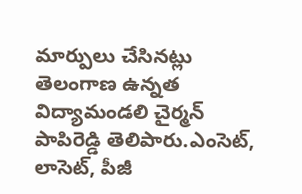మార్పులు చేసినట్లు తెలంగాణ ఉన్నత విద్యామండలి చైర్మన్ పాపిరెడ్డి తెలిపారు.ఎంసెట్, లాసెట్, పీజీ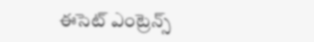ఈసెట్ ఎంట్రెన్స్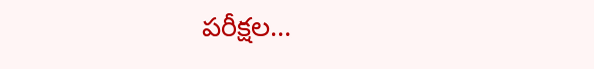పరీక్షల…